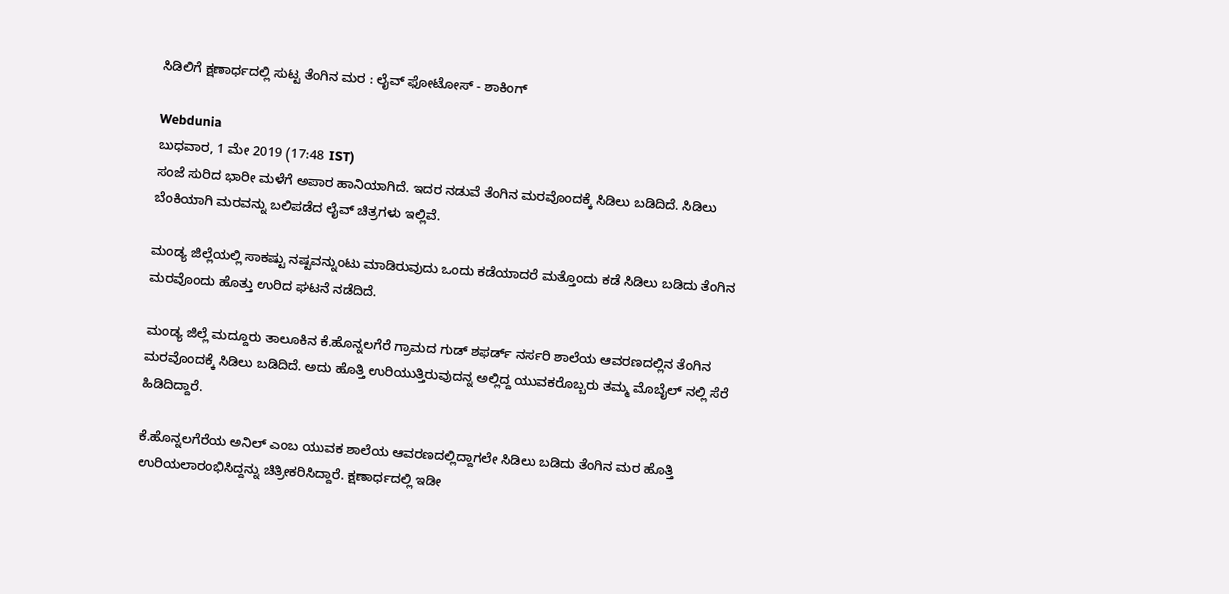ಸಿಡಿಲಿಗೆ ಕ್ಷಣಾರ್ಧದಲ್ಲಿ ಸುಟ್ಟ ತೆಂಗಿನ ಮರ : ಲೈವ್ ಫೋಟೋಸ್ - ಶಾಕಿಂಗ್

Webdunia
ಬುಧವಾರ, 1 ಮೇ 2019 (17:48 IST)
ಸಂಜೆ ಸುರಿದ ಭಾರೀ ಮಳೆಗೆ ಅಪಾರ ಹಾನಿಯಾಗಿದೆ. ಇದರ ನಡುವೆ ತೆಂಗಿನ ಮರವೊಂದಕ್ಕೆ ಸಿಡಿಲು ಬಡಿದಿದೆ. ಸಿಡಿಲು ಬೆಂಕಿಯಾಗಿ ಮರವನ್ನು ಬಲಿಪಡೆದ ಲೈವ್ ಚಿತ್ರಗಳು ಇಲ್ಲಿವೆ.

ಮಂಡ್ಯ ಜಿಲ್ಲೆಯಲ್ಲಿ ಸಾಕಷ್ಟು ನಷ್ಟವನ್ನುಂಟು ಮಾಡಿರುವುದು ಒಂದು ಕಡೆಯಾದರೆ ಮತ್ತೊಂದು ಕಡೆ ಸಿಡಿಲು ಬಡಿದು ತೆಂಗಿನ ಮರವೊಂದು ಹೊತ್ತು ಉರಿದ ಘಟನೆ ನಡೆದಿದೆ.

ಮಂಡ್ಯ ಜಿಲ್ಲೆ ಮದ್ದೂರು ತಾಲೂಕಿನ ಕೆ.ಹೊನ್ನಲಗೆರೆ ಗ್ರಾಮದ ಗುಡ್ ಶಫರ್ಡ್ ನರ್ಸರಿ ಶಾಲೆಯ ಆವರಣದಲ್ಲಿನ ತೆಂಗಿನ ಮರವೊಂದಕ್ಕೆ ಸಿಡಿಲು ಬಡಿದಿದೆ. ಅದು ಹೊತ್ತಿ ಉರಿಯುತ್ತಿರುವುದನ್ನ ಅಲ್ಲಿದ್ದ ಯುವಕರೊಬ್ಬರು ತಮ್ಮ ಮೊಬೈಲ್ ನಲ್ಲಿ ಸೆರೆ ಹಿಡಿದಿದ್ದಾರೆ.

ಕೆ.ಹೊನ್ನಲಗೆರೆಯ ಅನಿಲ್ ಎಂಬ ಯುವಕ ಶಾಲೆಯ ಆವರಣದಲ್ಲಿದ್ದಾಗಲೇ ಸಿಡಿಲು ಬಡಿದು ತೆಂಗಿನ ಮರ ಹೊತ್ತಿ ಉರಿಯಲಾರಂಭಿಸಿದ್ದನ್ನು ಚಿತ್ರೀಕರಿಸಿದ್ದಾರೆ. ಕ್ಷಣಾರ್ಧದಲ್ಲಿ ಇಡೀ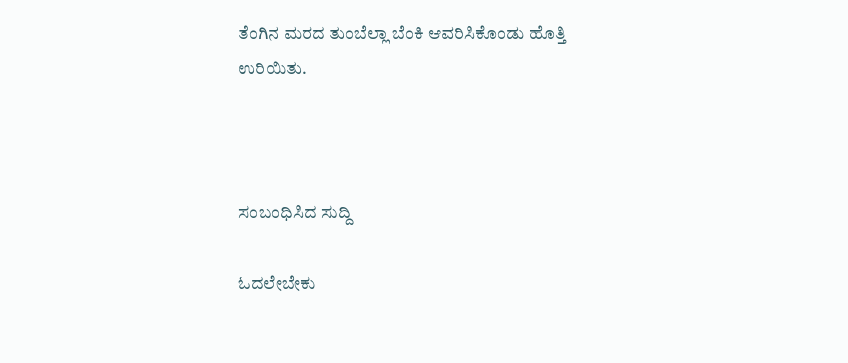ತೆಂಗಿನ ಮರದ ತುಂಬೆಲ್ಲಾ ಬೆಂಕಿ ಆವರಿಸಿಕೊಂಡು ಹೊತ್ತಿ ಉರಿಯಿತು.



ಸಂಬಂಧಿಸಿದ ಸುದ್ದಿ

ಓದಲೇಬೇಕು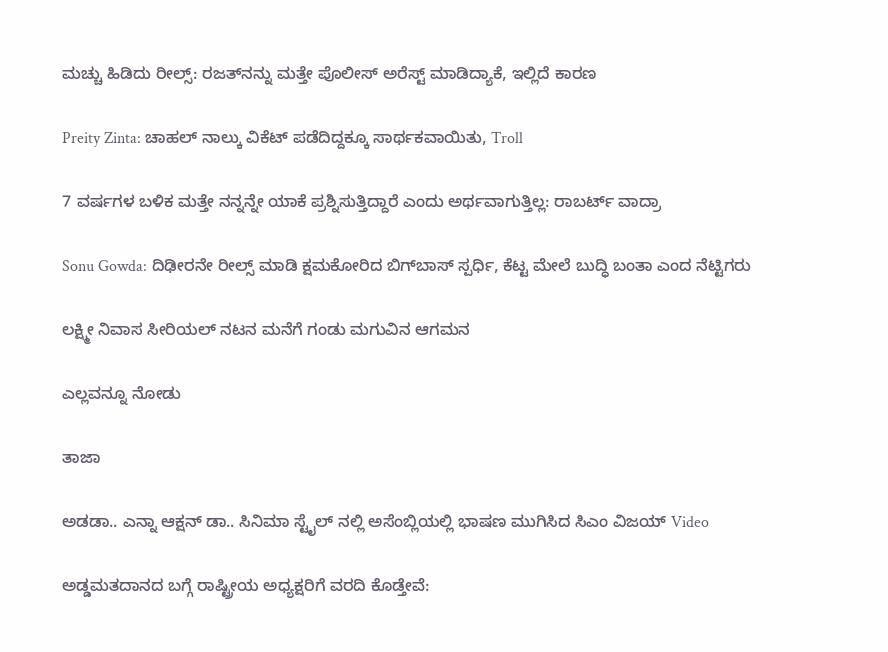ಮಚ್ಚು ಹಿಡಿದು ರೀಲ್ಸ್‌: ರಜತ್‌ನನ್ನು ಮತ್ತೇ ಪೊಲೀಸ್ ಅರೆಸ್ಟ್ ಮಾಡಿದ್ಯಾಕೆ, ಇಲ್ಲಿದೆ ಕಾರಣ

Preity Zinta: ಚಾಹಲ್ ನಾಲ್ಕು ವಿಕೆಟ್ ಪಡೆದಿದ್ದಕ್ಕೂ ಸಾರ್ಥಕವಾಯಿತು, Troll

7 ವರ್ಷಗಳ ಬಳಿಕ ಮತ್ತೇ ನನ್ನನ್ನೇ ಯಾಕೆ ಪ್ರಶ್ನಿಸುತ್ತಿದ್ದಾರೆ ಎಂದು ಅರ್ಥವಾಗುತ್ತಿಲ್ಲ: ರಾಬರ್ಟ್‌ ವಾದ್ರಾ

Sonu Gowda: ದಿಢೀರನೇ ರೀಲ್ಸ್ ಮಾಡಿ ಕ್ಷಮಕೋರಿದ ಬಿಗ್‌ಬಾಸ್‌ ಸ್ಪರ್ಧಿ, ಕೆಟ್ಟ ಮೇಲೆ ಬುದ್ಧಿ ಬಂತಾ ಎಂದ ನೆಟ್ಟಿಗರು

ಲಕ್ಷ್ಮೀ ನಿವಾಸ ಸೀರಿಯಲ್ ನಟನ ಮನೆಗೆ ಗಂಡು ಮಗುವಿನ ಆಗಮನ

ಎಲ್ಲವನ್ನೂ ನೋಡು

ತಾಜಾ

ಅಡಡಾ.. ಎನ್ನಾ ಆಕ್ಷನ್ ಡಾ.. ಸಿನಿಮಾ ಸ್ಟೈಲ್ ನಲ್ಲಿ ಅಸೆಂಬ್ಲಿಯಲ್ಲಿ ಭಾಷಣ ಮುಗಿಸಿದ ಸಿಎಂ ವಿಜಯ್ Video

ಅಡ್ಡಮತದಾನದ ಬಗ್ಗೆ ರಾಷ್ಟ್ರೀಯ ಅಧ್ಯಕ್ಷರಿಗೆ ವರದಿ ಕೊಡ್ತೇವೆ: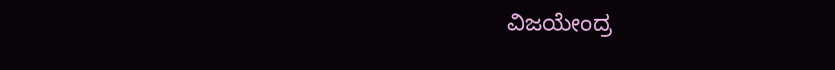ವಿಜಯೇಂದ್ರ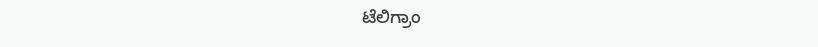ಟೆಲಿಗ್ರಾಂ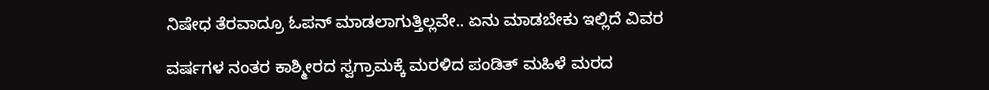ನಿಷೇಧ ತೆರವಾದ್ರೂ ಓಪನ್ ಮಾಡಲಾಗುತ್ತಿಲ್ಲವೇ.. ಏನು ಮಾಡಬೇಕು ಇಲ್ಲಿದೆ ವಿವರ

ವರ್ಷಗಳ ನಂತರ ಕಾಶ್ಮೀರದ ಸ್ವಗ್ರಾಮಕ್ಕೆ ಮರಳಿದ ಪಂಡಿತ್ ಮಹಿಳೆ ಮರದ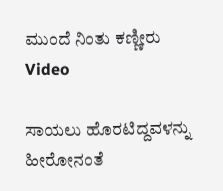ಮುಂದೆ ನಿಂತು ಕಣ್ಣೀರು Video

ಸಾಯಲು ಹೊರಟಿದ್ದವಳನ್ನು ಹೀರೋನಂತೆ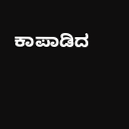ಕಾಪಾಡಿದ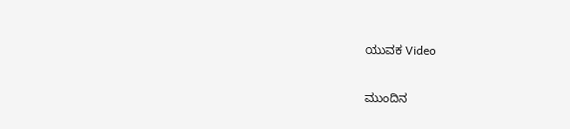ಯುವಕ Video

ಮುಂದಿನ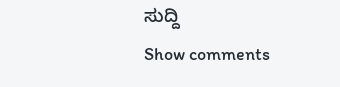ಸುದ್ದಿ
Show comments